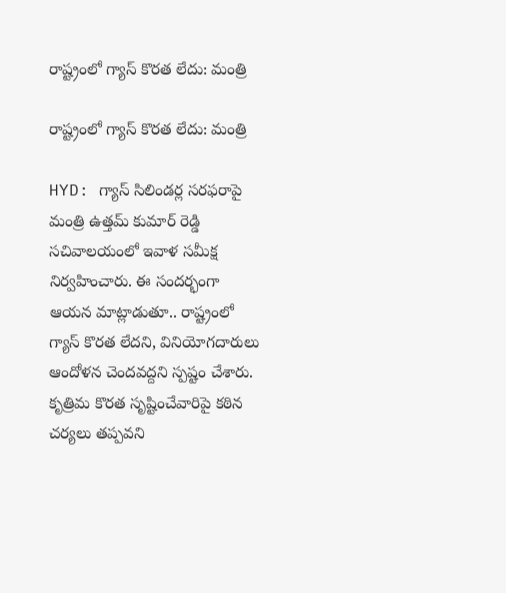రాష్ట్రంలో గ్యాస్ కొరత లేదు: మంత్రి

రాష్ట్రంలో గ్యాస్ కొరత లేదు: మంత్రి

HYD: గ్యాస్ సిలిండర్ల సరఫరాపై మంత్రి ఉత్తమ్ కుమార్ రెడ్డి సచివాలయంలో ఇవాళ సమీక్ష నిర్వహించారు. ఈ సందర్భంగా ఆయన మాట్లాడుతూ.. రాష్ట్రంలో గ్యాస్ కొరత లేదని, వినియోగదారులు ఆందోళన చెందవద్దని స్పష్టం చేశారు. కృత్రిమ కొరత సృష్టించేవారిపై కఠిన చర్యలు తప్పవని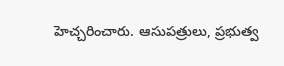హెచ్చరించారు. ఆసుపత్రులు, ప్రభుత్వ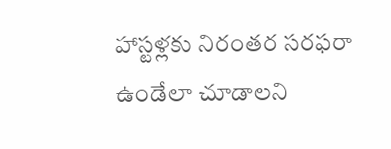హాస్టళ్లకు నిరంతర సరఫరా ఉండేలా చూడాలని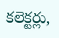కలెక్టర్లు,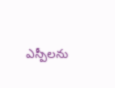ఎస్పీలను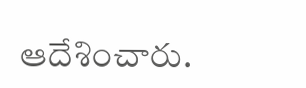ఆదేశించారు.